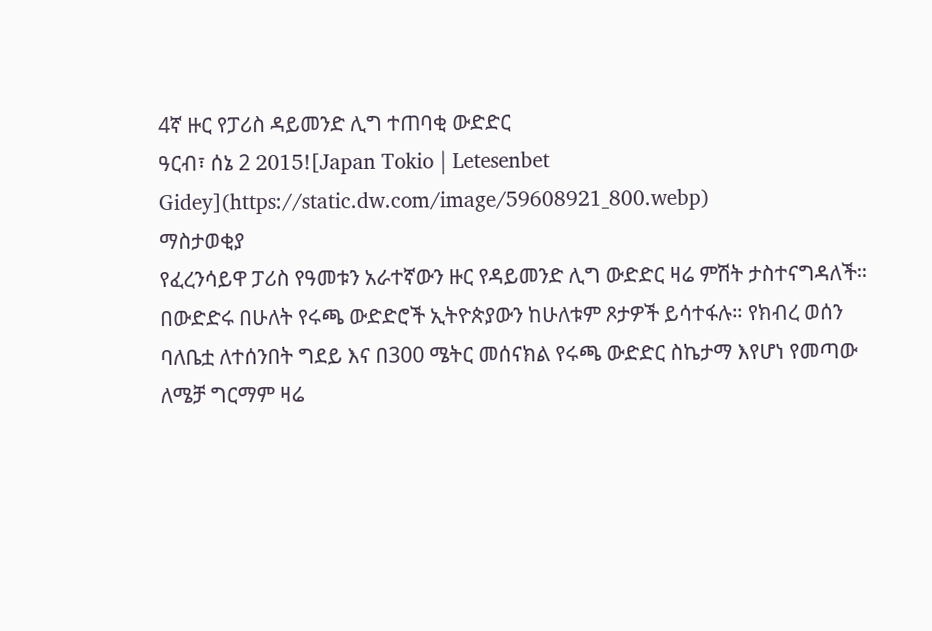4ኛ ዙር የፓሪስ ዳይመንድ ሊግ ተጠባቂ ውድድር
ዓርብ፣ ሰኔ 2 2015![Japan Tokio | Letesenbet Gidey](https://static.dw.com/image/59608921_800.webp)
ማስታወቂያ
የፈረንሳይዋ ፓሪስ የዓመቱን አራተኛውን ዙር የዳይመንድ ሊግ ውድድር ዛሬ ምሽት ታስተናግዳለች። በውድድሩ በሁለት የሩጫ ውድድሮች ኢትዮጵያውን ከሁለቱም ጾታዎች ይሳተፋሉ። የክብረ ወሰን ባለቤቷ ለተሰንበት ግደይ እና በ300 ሜትር መሰናክል የሩጫ ውድድር ስኬታማ እየሆነ የመጣው ለሜቻ ግርማም ዛሬ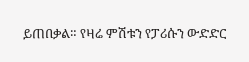ይጠበቃል። የዛሬ ምሽቱን የፓሪሱን ውድድር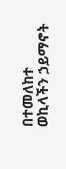በተመለከተ ወኪላችን ኃይማኖት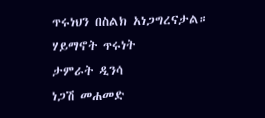ጥሩነህን በስልክ አነጋግረናታል።
ሃይማኖት ጥሩነት
ታምራት ዲንሳ
ነጋሽ መሐመድ